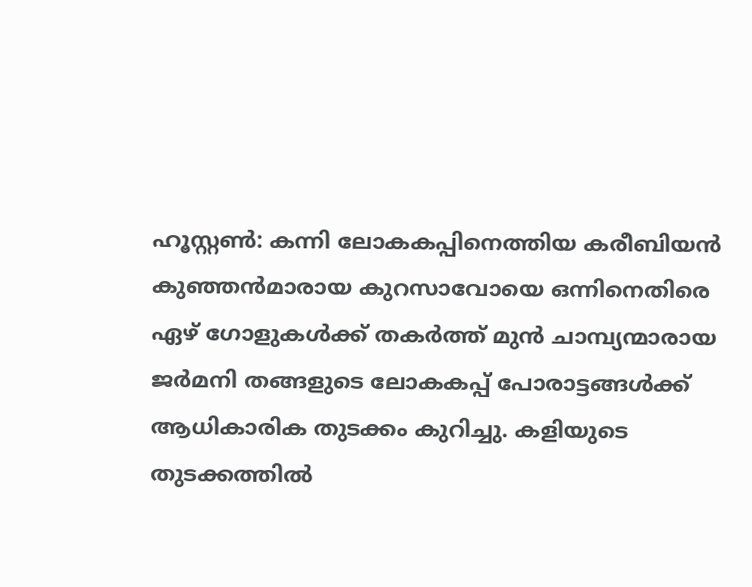ഹൂസ്റ്റൺ: കന്നി ലോകകപ്പിനെത്തിയ കരീബിയൻ കുഞ്ഞൻമാരായ കുറസാവോയെ ഒന്നിനെതിരെ ഏഴ് ഗോളുകൾക്ക് തകർത്ത് മുൻ ചാമ്പ്യന്മാരായ ജർമനി തങ്ങളുടെ ലോകകപ്പ് പോരാട്ടങ്ങൾക്ക് ആധികാരിക തുടക്കം കുറിച്ചു. കളിയുടെ തുടക്കത്തിൽ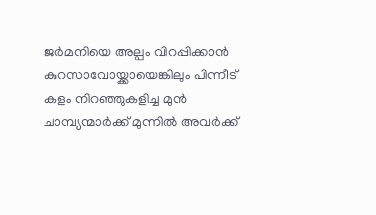ജർമനിയെ അല്പം വിറപ്പിക്കാൻ കുറസാവോയ്ക്കായെങ്കിലും പിന്നീട് കളം നിറഞ്ഞുകളിച്ച മുൻ ചാമ്പ്യന്മാർക്ക് മുന്നിൽ അവർക്ക്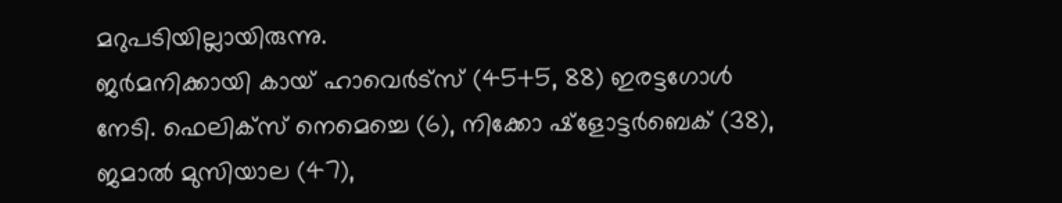മറുപടിയില്ലായിരുന്നു.
ജർമനിക്കായി കായ് ഹാവെർട്സ് (45+5, 88) ഇരട്ടഗോൾ നേടി. ഫെലിക്സ് നെമെച്ചെ (6), നിക്കോ ഷ്ളോട്ടർബെക് (38), ജമാൽ മുസിയാല (47),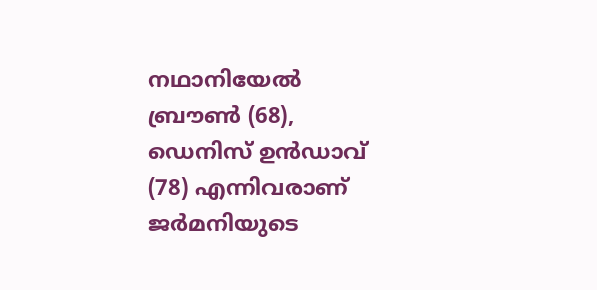നഥാനിയേൽ ബ്രൗൺ (68), ഡെനിസ് ഉൻഡാവ് (78) എന്നിവരാണ് ജർമനിയുടെ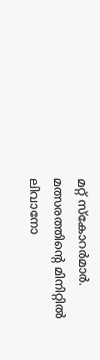മറ്റ് സ്കോറർമാർ. മത്സരത്തിന്റെ മിനിറ്റിൽ ലിവാനോ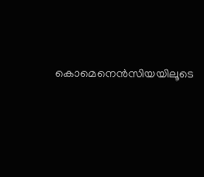കൊമെനെൻസിയയിലൂടെ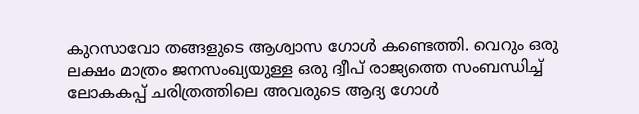കുറസാവോ തങ്ങളുടെ ആശ്വാസ ഗോൾ കണ്ടെത്തി. വെറും ഒരു ലക്ഷം മാത്രം ജനസംഖ്യയുള്ള ഒരു ദ്വീപ് രാജ്യത്തെ സംബന്ധിച്ച് ലോകകപ്പ് ചരിത്രത്തിലെ അവരുടെ ആദ്യ ഗോൾ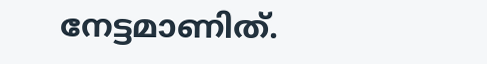നേട്ടമാണിത്.